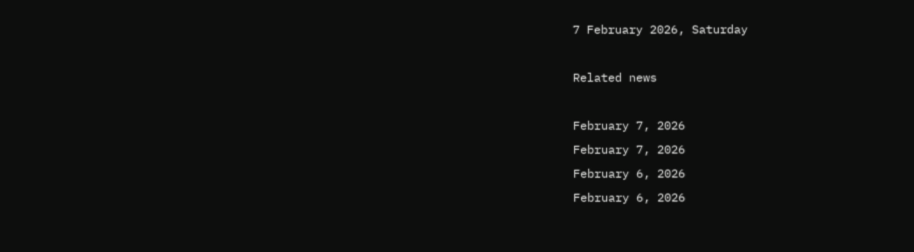7 February 2026, Saturday

Related news

February 7, 2026
February 7, 2026
February 6, 2026
February 6, 2026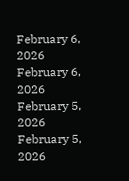February 6, 2026
February 6, 2026
February 5, 2026
February 5, 2026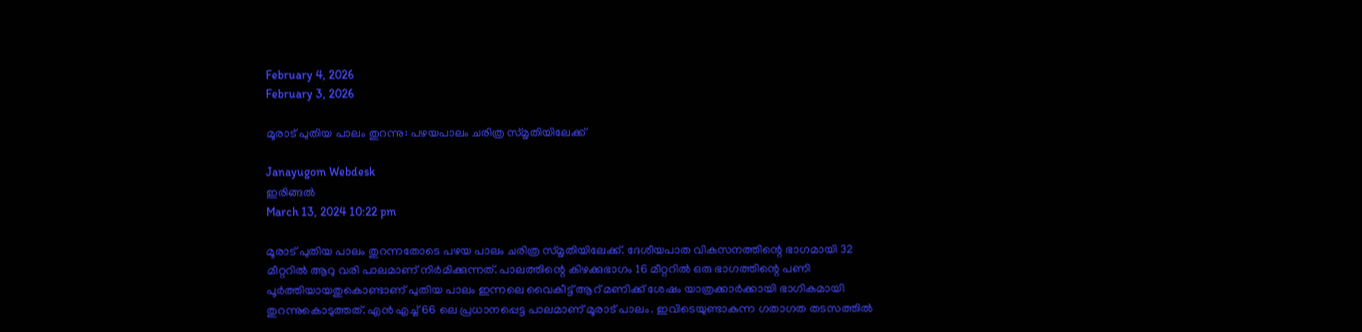February 4, 2026
February 3, 2026

മൂരാട് പുതിയ പാലം തുറന്നു: പഴയപാലം ചരിത്ര സ്മൃതിയിലേക്ക്

Janayugom Webdesk
ഇരിങ്ങൽ
March 13, 2024 10:22 pm

മൂരാട് പുതിയ പാലം തുറന്നതോടെ പഴയ പാലം ചരിത്ര സ്മൃതിയിലേക്ക്. ദേശീയപാത വികസനത്തിന്റെ ഭാഗമായി 32 മീറ്ററിൽ ആറു വരി പാലമാണ് നിർമിക്കുന്നത്. പാലത്തിന്റെ കിഴക്കുഭാഗം 16 മീറ്ററിൽ ഒരു ഭാഗത്തിന്റെ പണി പൂർത്തിയായതുകൊണ്ടാണ് പുതിയ പാലം ഇന്നലെ വൈകീട്ട് ആറ് മണിക്ക് ശേഷം യാത്രക്കാർക്കായി ഭാഗികമായി തുറന്നുകൊടുത്തത്. എൻ എച്ച് 66 ലെ പ്രധാനപ്പെട്ട പാലമാണ് മൂരാട് പാലം. ഇവിടെയുണ്ടാകുന്ന ഗതാഗത തടസത്തിൽ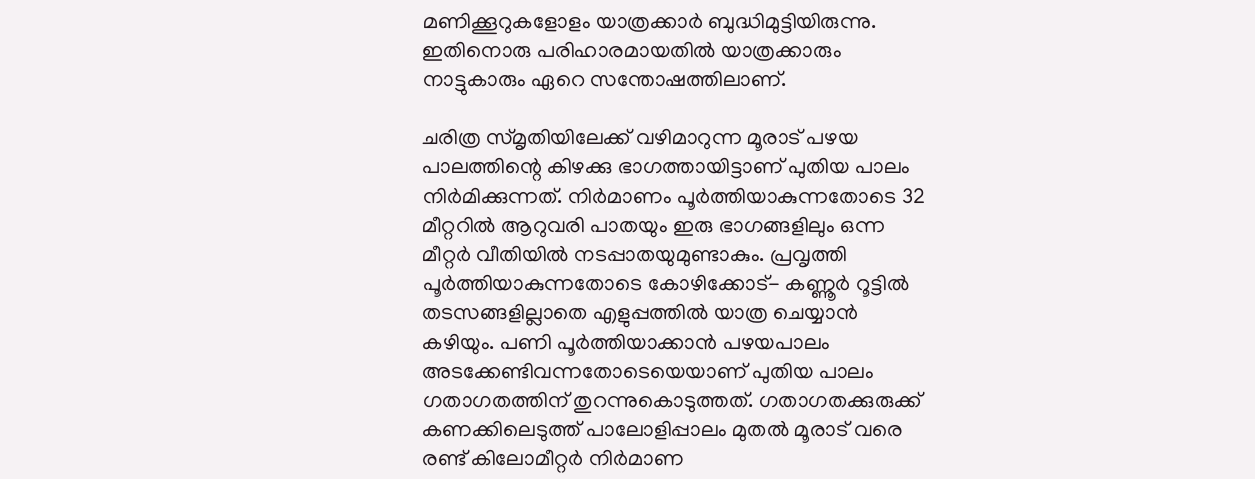മണിക്കൂറുകളോളം യാത്രക്കാർ ബുദ്ധിമുട്ടിയിരുന്നു. ഇതിനൊരു പരിഹാരമായതിൽ യാത്രക്കാരും നാട്ടുകാരും ഏറെ സന്തോഷത്തിലാണ്.

ചരിത്ര സ്മൃതിയിലേക്ക് വഴിമാറുന്ന മൂരാട് പഴയ പാലത്തിന്റെ കിഴക്കു ഭാഗത്തായിട്ടാണ് പുതിയ പാലം നിർമിക്കുന്നത്. നിർമാണം പൂർത്തിയാകുന്നതോടെ 32 മീറ്ററിൽ ആറുവരി പാതയും ഇരു ഭാഗങ്ങളിലും ഒന്ന മീറ്റർ വീതിയിൽ നടപ്പാതയുമുണ്ടാകും. പ്രവൃത്തി പൂർത്തിയാകുന്നതോടെ കോഴിക്കോട്- കണ്ണൂർ റൂട്ടിൽ തടസങ്ങളില്ലാതെ എളുപ്പത്തിൽ യാത്ര ചെയ്യാൻ കഴിയും. പണി പൂർത്തിയാക്കാൻ പഴയപാലം അടക്കേണ്ടിവന്നതോടെയെയാണ് പുതിയ പാലം ഗതാഗതത്തിന് തുറന്നുകൊടുത്തത്. ഗതാഗതക്കുരുക്ക് കണക്കിലെടുത്ത് പാലോളിപ്പാലം മുതൽ മൂരാട് വരെ രണ്ട് കിലോമീറ്റർ നിർമാണ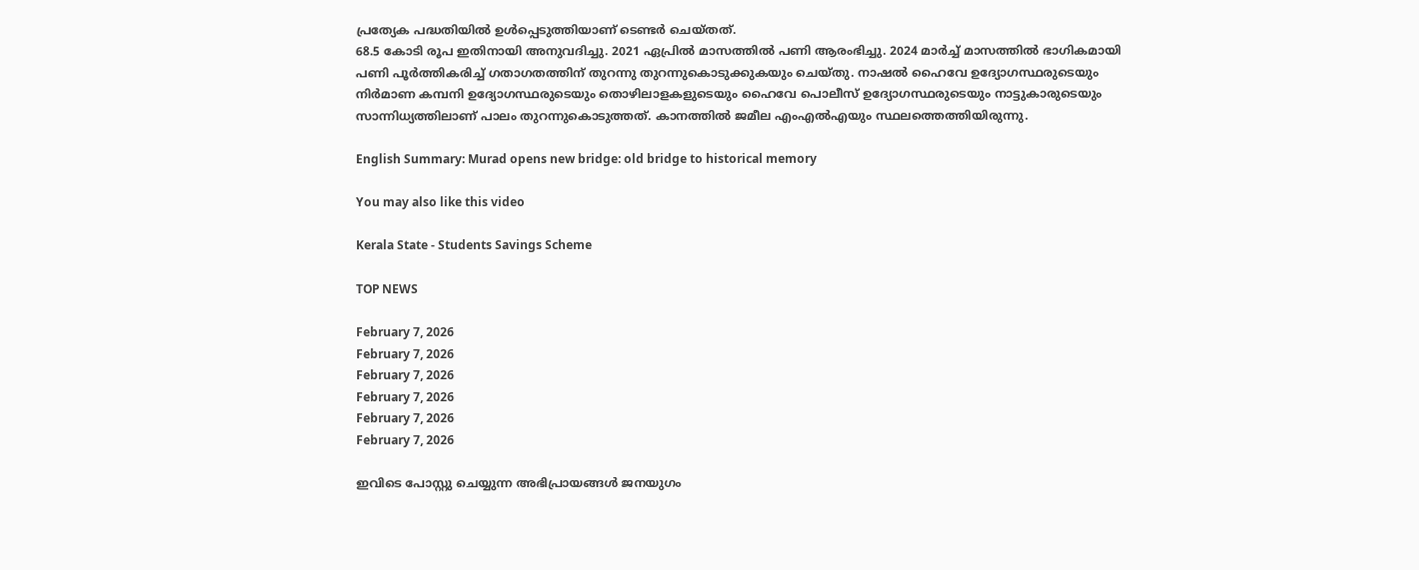പ്രത്യേക പദ്ധതിയിൽ ഉൾപ്പെടുത്തിയാണ് ടെണ്ടർ ചെയ്തത്.
68.5 കോടി രൂപ ഇതിനായി അനുവദിച്ചു. 2021 ഏപ്രിൽ മാസത്തിൽ പണി ആരംഭിച്ചു. 2024 മാർച്ച് മാസത്തിൽ ഭാഗികമായി പണി പൂർത്തികരിച്ച് ഗതാഗതത്തിന് തുറന്നു തുറന്നുകൊടുക്കുകയും ചെയ്തു. നാഷൽ ഹൈവേ ഉദ്യോഗസ്ഥരുടെയും നിർമാണ കമ്പനി ഉദ്യോഗസ്ഥരുടെയും തൊഴിലാളകളുടെയും ഹൈവേ പൊലീസ് ഉദ്യോഗസ്ഥരുടെയും നാട്ടുകാരുടെയും സാന്നിധ്യത്തിലാണ് പാലം തുറന്നുകൊടുത്തത്. കാനത്തിൽ ജമീല എംഎൽഎയും സ്ഥലത്തെത്തിയിരുന്നു.

English Summary: Murad opens new bridge: old bridge to historical memory

You may also like this video

Kerala State - Students Savings Scheme

TOP NEWS

February 7, 2026
February 7, 2026
February 7, 2026
February 7, 2026
February 7, 2026
February 7, 2026

ഇവിടെ പോസ്റ്റു ചെയ്യുന്ന അഭിപ്രായങ്ങള്‍ ജനയുഗം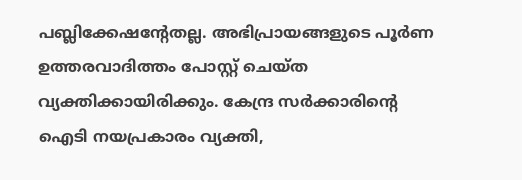പബ്ലിക്കേഷന്റേതല്ല. അഭിപ്രായങ്ങളുടെ പൂര്‍ണ ഉത്തരവാദിത്തം പോസ്റ്റ് ചെയ്ത വ്യക്തിക്കായിരിക്കും. കേന്ദ്ര സര്‍ക്കാരിന്റെ ഐടി നയപ്രകാരം വ്യക്തി,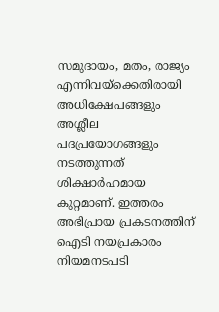സമുദായം, മതം, രാജ്യം എന്നിവയ്‌ക്കെതിരായി അധിക്ഷേപങ്ങളും അശ്ലീല പദപ്രയോഗങ്ങളും നടത്തുന്നത് ശിക്ഷാര്‍ഹമായ കുറ്റമാണ്. ഇത്തരം അഭിപ്രായ പ്രകടനത്തിന് ഐടി നയപ്രകാരം നിയമനടപടി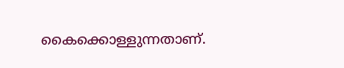കൈക്കൊള്ളുന്നതാണ്.